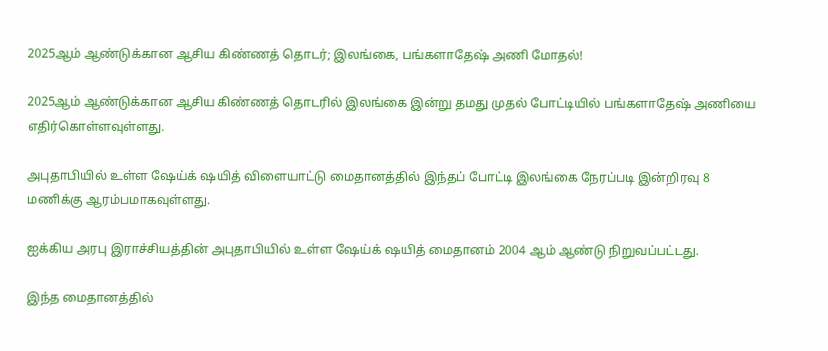2025ஆம் ஆண்டுக்கான ஆசிய கிண்ணத் தொடர்; இலங்கை, பங்களாதேஷ் அணி மோதல்!

2025ஆம் ஆண்டுக்கான ஆசிய கிண்ணத் தொடரில் இலங்கை இன்று தமது முதல் போட்டியில் பங்களாதேஷ் அணியை எதிர்கொள்ளவுள்ளது.

அபுதாபியில் உள்ள ஷேய்க் ஷயித் விளையாட்டு மைதானத்தில் இந்தப் போட்டி இலங்கை நேரப்படி இன்றிரவு 8 மணிக்கு ஆரம்பமாகவுள்ளது.

ஐக்கிய அரபு இராச்சியத்தின் அபுதாபியில் உள்ள ஷேய்க் ஷயித் மைதானம் 2004 ஆம் ஆண்டு நிறுவப்பட்டது.

இந்த மைதானத்தில்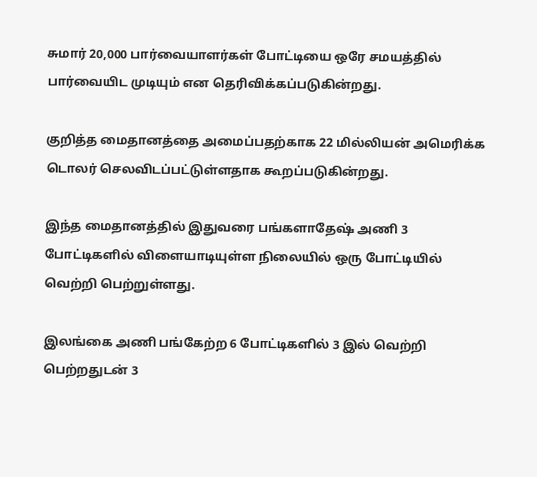சுமார் 20,000 பார்வையாளர்கள் போட்டியை ஒரே சமயத்தில் பார்வையிட முடியும் என தெரிவிக்கப்படுகின்றது.

குறித்த மைதானத்தை அமைப்பதற்காக 22 மில்லியன் அமெரிக்க டொலர் செலவிடப்பட்டுள்ளதாக கூறப்படுகின்றது.

இந்த மைதானத்தில் இதுவரை பங்களாதேஷ் அணி 3 போட்டிகளில் விளையாடியுள்ள நிலையில் ஒரு போட்டியில் வெற்றி பெற்றுள்ளது.

இலங்கை அணி பங்கேற்ற 6 போட்டிகளில் 3 இல் வெற்றி பெற்றதுடன் 3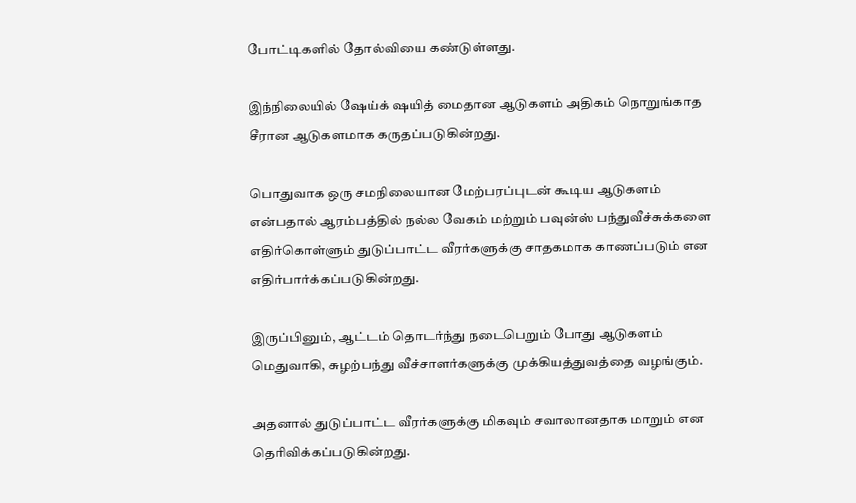போட்டிகளில் தோல்வியை கண்டுள்ளது.

இந்நிலையில் ஷேய்க் ஷயித் மைதான ஆடுகளம் அதிகம் நொறுங்காத சீரான ஆடுகளமாக கருதப்படுகின்றது.

பொதுவாக ஒரு சமநிலையான மேற்பரப்புடன் கூடிய ஆடுகளம் என்பதால் ஆரம்பத்தில் நல்ல வேகம் மற்றும் பவுன்ஸ் பந்துவீச்சுக்களை எதிர்கொள்ளும் துடுப்பாட்ட வீரர்களுக்கு சாதகமாக காணப்படும் என எதிர்பார்க்கப்படுகின்றது.

இருப்பினும், ஆட்டம் தொடர்ந்து நடைபெறும் போது ஆடுகளம் மெதுவாகி, சுழற்பந்து வீச்சாளர்களுக்கு முக்கியத்துவத்தை வழங்கும்.

அதனால் துடுப்பாட்ட வீரர்களுக்கு மிகவும் சவாலானதாக மாறும் என தெரிவிக்கப்படுகின்றது.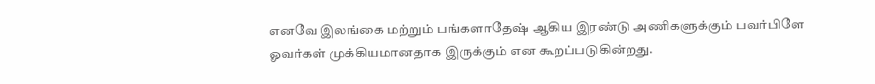எனவே இலங்கை மற்றும் பங்களாதேஷ் ஆகிய இரண்டு அணிகளுக்கும் பவர்பிளே ஓவர்கள் முக்கியமானதாக இருக்கும் என கூறப்படுகின்றது.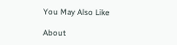You May Also Like

About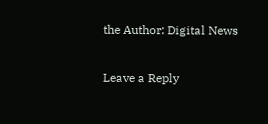the Author: Digital News

Leave a Reply